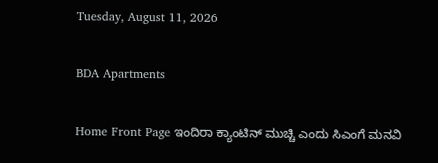Tuesday, August 11, 2026

BDA Apartments

Home Front Page ಇಂದಿರಾ ಕ್ಯಾಂಟಿನ್ ಮುಚ್ಚಿ ಎಂದು ಸಿಎಂಗೆ ಮನವಿ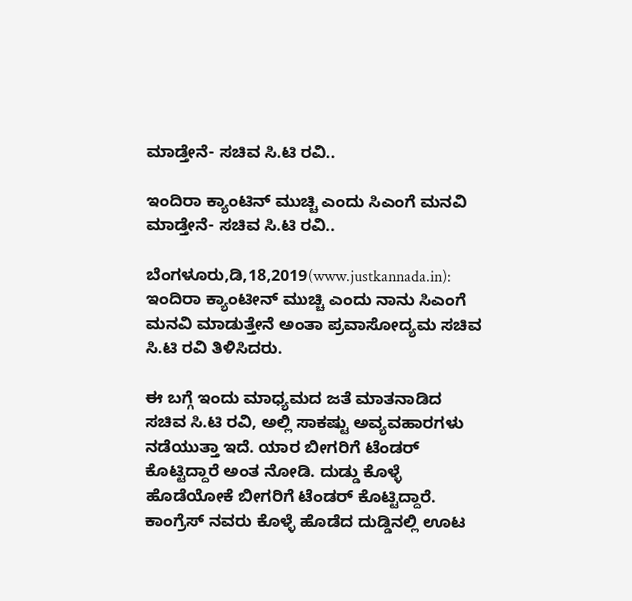ಮಾಡ್ತೇನೆ- ಸಚಿವ ಸಿ.ಟಿ ರವಿ..

ಇಂದಿರಾ ಕ್ಯಾಂಟಿನ್ ಮುಚ್ಚಿ ಎಂದು ಸಿಎಂಗೆ ಮನವಿ ಮಾಡ್ತೇನೆ- ಸಚಿವ ಸಿ.ಟಿ ರವಿ..

ಬೆಂಗಳೂರು,ಡಿ,18,2019(www.justkannada.in): ಇಂದಿರಾ ಕ್ಯಾಂಟೀನ್ ಮುಚ್ಚಿ ಎಂದು ನಾನು ಸಿಎಂಗೆ ಮನವಿ ಮಾಡುತ್ತೇನೆ ಅಂತಾ ಪ್ರವಾಸೋದ್ಯಮ ಸಚಿವ ಸಿ.ಟಿ ರವಿ ತಿಳಿಸಿದರು.

ಈ ಬಗ್ಗೆ ಇಂದು ಮಾಧ್ಯಮದ ಜತೆ ಮಾತನಾಡಿದ ಸಚಿವ ಸಿ.ಟಿ ರವಿ, ಅಲ್ಲಿ ಸಾಕಷ್ಟು ಅವ್ಯವಹಾರಗಳು ನಡೆಯುತ್ತಾ ಇದೆ. ಯಾರ ಬೀಗರಿಗೆ ಟೆಂಡರ್ ಕೊಟ್ಟಿದ್ದಾರೆ ಅಂತ ನೋಡಿ. ದುಡ್ಡು ಕೊಳ್ಳೆ ಹೊಡೆಯೋಕೆ ಬೀಗರಿಗೆ ಟೆಂಡರ್ ಕೊಟ್ಟಿದ್ದಾರೆ. ಕಾಂಗ್ರೆಸ್ ನವರು ಕೊಳ್ಳೆ ಹೊಡೆದ ದುಡ್ಡಿನಲ್ಲಿ ಊಟ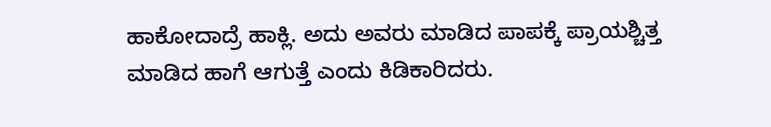ಹಾಕೋದಾದ್ರೆ ಹಾಕ್ಲಿ. ಅದು ಅವರು ಮಾಡಿದ ಪಾಪಕ್ಕೆ ಪ್ರಾಯಶ್ಚಿತ್ತ ಮಾಡಿದ ಹಾಗೆ ಆಗುತ್ತೆ ಎಂದು ಕಿಡಿಕಾರಿದರು.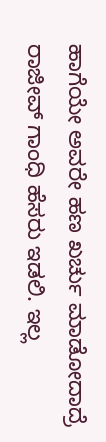ಹಾಗೆಯೇ ಅವರೇ ಹಣ ಖರ್ಚು ಮಾಡೋದಾದ್ರೆ ರಾಜೀವ್ ಗಾಂಧಿ ಹೆಸರು ಇಡಲಿ. ಇಲ್ಲ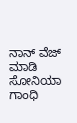ನಾನ್ ವೆಜ್ ಮಾಡಿ ಸೋನಿಯಾ ಗಾಂಧಿ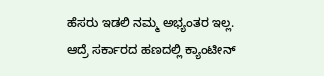ಹೆಸರು ಇಡಲಿ ನಮ್ಮ ಅಭ್ಯಂತರ ಇಲ್ಲ. ಆದ್ರೆ ಸರ್ಕಾರದ ಹಣದಲ್ಲಿ ಕ್ಯಾಂಟೀನ್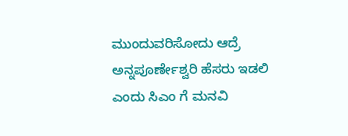ಮುಂದುವರಿಸೋದು ಆದ್ರೆ ಅನ್ನಪೂರ್ಣೇಶ್ವರಿ ಹೆಸರು ಇಡಲಿ ಎಂದು ಸಿಎಂ ಗೆ ಮನವಿ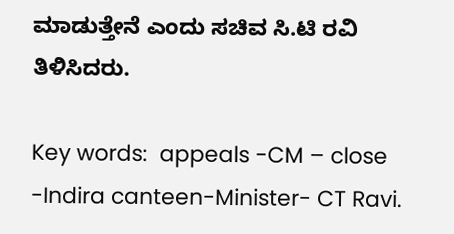ಮಾಡುತ್ತೇನೆ ಎಂದು ಸಚಿವ ಸಿ.ಟಿ ರವಿ ತಿಳಿಸಿದರು.

Key words:  appeals -CM – close -Indira canteen-Minister- CT Ravi.